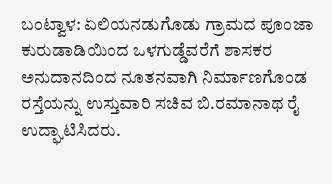ಬಂಟ್ವಾಳ: ಏಲಿಯನಡುಗೊಡು ಗ್ರಾಮದ ಪೂಂಜಾ ಕುರುಡಾಡಿಯಿಂದ ಒಳಗುಡ್ಡೆವರೆಗೆ ಶಾಸಕರ ಅನುದಾನದಿಂದ ನೂತನವಾಗಿ ನಿರ್ಮಾಣಗೊಂಡ ರಸ್ತೆಯನ್ನು ಉಸ್ತುವಾರಿ ಸಚಿವ ಬಿ.ರಮಾನಾಥ ರೈ ಉದ್ಘಾಟಿಸಿದರು.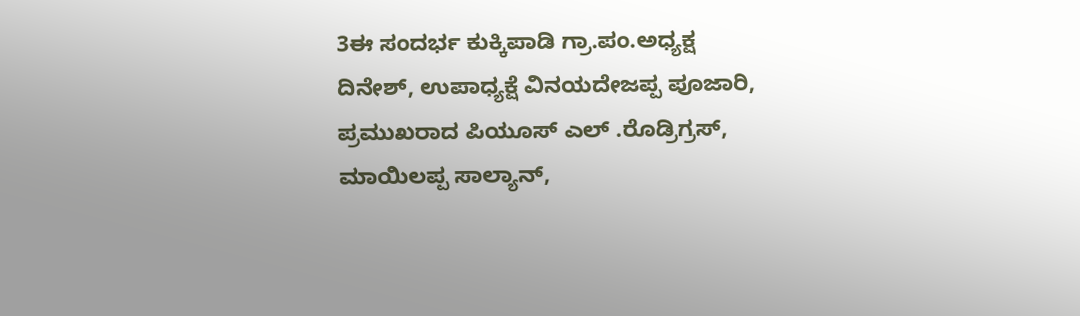3ಈ ಸಂದರ್ಭ ಕುಕ್ಕಿಪಾಡಿ ಗ್ರಾ.ಪಂ.ಅಧ್ಯಕ್ಷ ದಿನೇಶ್, ಉಪಾಧ್ಯಕ್ಷೆ ವಿನಯದೇಜಪ್ಪ ಪೂಜಾರಿ, ಪ್ರಮುಖರಾದ ಪಿಯೂಸ್ ಎಲ್ .ರೊಡ್ರಿಗ್ರಸ್, ಮಾಯಿಲಪ್ಪ ಸಾಲ್ಯಾನ್,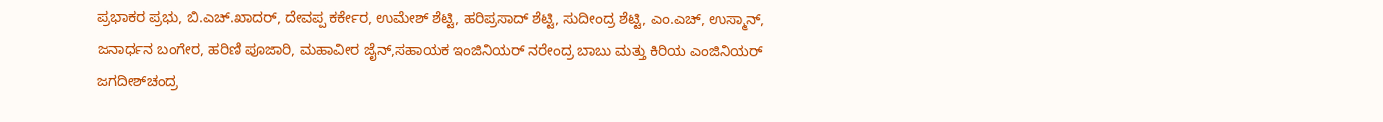ಪ್ರಭಾಕರ ಪ್ರಭು, ಬಿ.ಎಚ್.ಖಾದರ್, ದೇವಪ್ಪ ಕರ್ಕೇರ, ಉಮೇಶ್ ಶೆಟ್ಟಿ, ಹರಿಪ್ರಸಾದ್ ಶೆಟ್ಟಿ, ಸುದೀಂದ್ರ ಶೆಟ್ಟಿ, ಎಂ.ಎಚ್, ಉಸ್ಮಾನ್, ಜನಾರ್ಧನ ಬಂಗೇರ, ಹರಿಣಿ ಪೂಜಾರಿ, ಮಹಾವೀರ ಜೈನ್,ಸಹಾಯಕ ಇಂಜಿನಿಯರ್ ನರೇಂದ್ರ ಬಾಬು ಮತ್ತು ಕಿರಿಯ ಎಂಜಿನಿಯರ್ ಜಗದೀಶ್‍ಚಂದ್ರ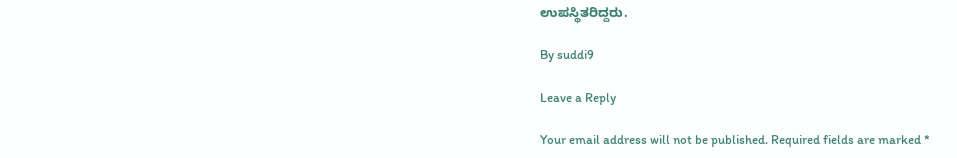ಉಪಸ್ಥಿತರಿದ್ದರು.

By suddi9

Leave a Reply

Your email address will not be published. Required fields are marked *